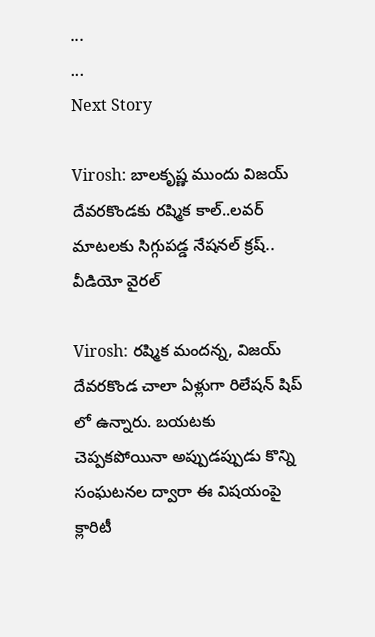...
...
Next Story

Virosh: బాల‌కృష్ణ ముందు విజ‌య్ దేవ‌ర‌కొండ‌కు ర‌ష్మిక కాల్..ల‌వ‌ర్ మాట‌ల‌కు సిగ్గుప‌డ్డ నేష‌న‌ల్ క్ర‌ష్‌.. వీడియో వైర‌ల్‌

Virosh: రష్మిక మందన్న, విజయ్ దేవరకొండ చాలా ఏళ్లుగా రిలేషన్ షిప్ లో ఉన్నారు. బయటకు చెప్పకపోయినా అప్పుడప్పుడు కొన్ని సంఘటనల ద్వారా ఈ విషయంపై క్లారిటీ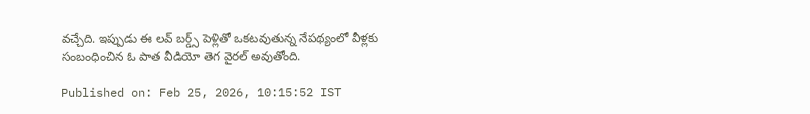వచ్చేది. ఇప్పుడు ఈ లవ్ బర్డ్స్ పెళ్లితో ఒకటవుతున్న నేపథ్యంలో వీళ్లకు సంబంధించిన ఓ పాత వీడియో తెగ వైరల్ అవుతోంది.

Published on: Feb 25, 2026, 10:15:52 IST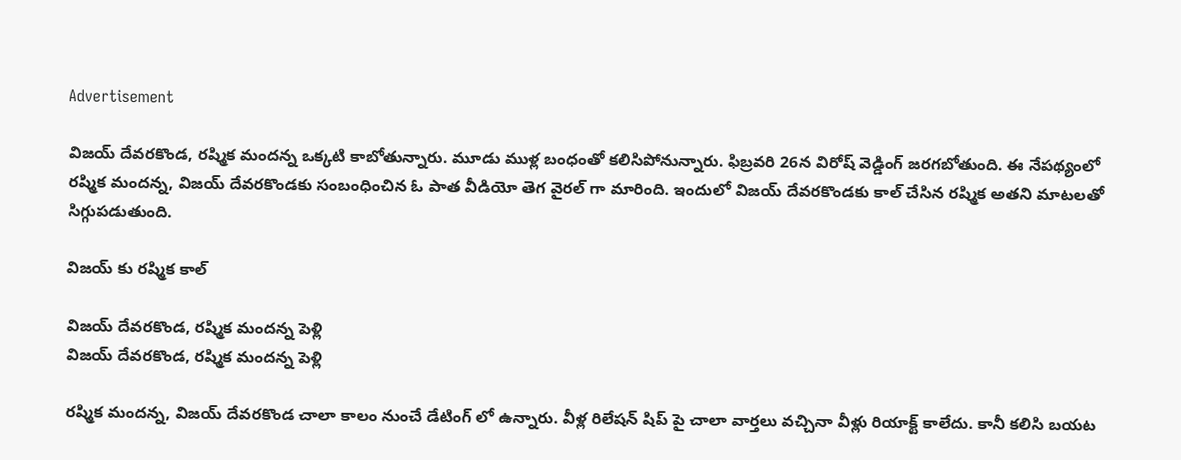Advertisement

విజయ్ దేవరకొండ, రష్మిక మందన్న ఒక్కటి కాబోతున్నారు. మూడు ముళ్ల బంధంతో కలిసిపోనున్నారు. ఫిబ్రవరి 26న విరోష్ వెడ్డింగ్ జరగబోతుంది. ఈ నేపథ్యంలో రష్మిక మందన్న, విజయ్ దేవరకొండకు సంబంధించిన ఓ పాత వీడియో తెగ వైరల్ గా మారింది. ఇందులో విజయ్ దేవరకొండకు కాల్ చేసిన రష్మిక అతని మాటలతో సిగ్గుపడుతుంది.

విజయ్ కు రష్మిక కాల్

విజయ్ దేవరకొండ, రష్మిక మందన్న పెళ్లి
విజయ్ దేవరకొండ, రష్మిక మందన్న పెళ్లి

రష్మిక మందన్న, విజయ్ దేవరకొండ చాలా కాలం నుంచే డేటింగ్ లో ఉన్నారు. వీళ్ల రిలేషన్ షిప్ పై చాలా వార్తలు వచ్చినా వీళ్లు రియాక్ట్ కాలేదు. కానీ కలిసి బయట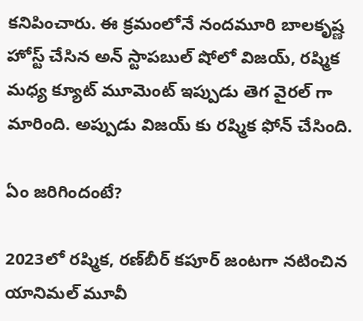కనిపించారు. ఈ క్రమంలోనే నందమూరి బాలకృష్ణ హోస్ట్ చేసిన అన్ స్టాపబుల్ షోలో విజయ్, రష్మిక మధ్య క్యూట్ మూమెంట్ ఇప్పుడు తెగ వైరల్ గా మారింది. అప్పుడు విజయ్ కు రష్మిక ఫోన్ చేసింది.

ఏం జరిగిందంటే?

2023లో రష్మిక, రణ్‌బీర్ కపూర్ జంటగా నటించిన యానిమల్ మూవీ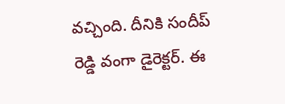వచ్చింది. దీనికి సందీప్ రెడ్డి వంగా డైరెక్టర్. ఈ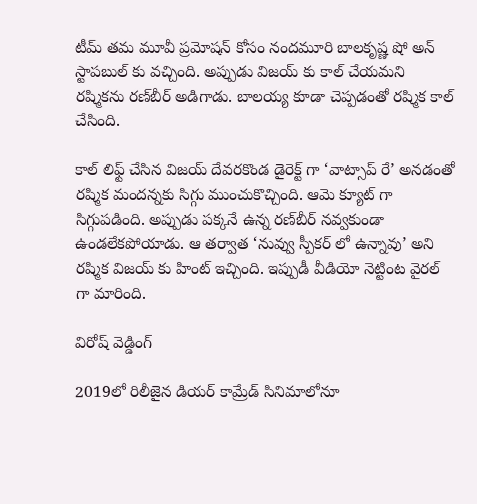టీమ్ తమ మూవీ ప్రమోషన్ కోసం నందమూరి బాలకృష్ణ షో అన్ స్టాపబుల్ కు వచ్చింది. అప్పుడు విజయ్ కు కాల్ చేయమని రష్మికను రణ్‌బీర్ అడిగాడు. బాలయ్య కూడా చెప్పడంతో రష్మిక కాల్ చేసింది.

కాల్ లిఫ్ట్ చేసిన విజయ్ దేవరకొండ డైరెక్ట్ గా ‘వాట్సాప్ రే’ అనడంతో రష్మిక మందన్నకు సిగ్గు ముంచుకొచ్చింది. ఆమె క్యూట్ గా సిగ్గుపడింది. అప్పుడు పక్కనే ఉన్న రణ్‌బీర్ నవ్వకుండా ఉండలేకపోయాడు. ఆ తర్వాత ‘నువ్వు స్పీకర్ లో ఉన్నావు’ అని రష్మిక విజయ్ కు హింట్ ఇచ్చింది. ఇప్పుడీ వీడియో నెట్టింట వైరల్ గా మారింది.

విరోష్ వెడ్డింగ్

2019లో రిలీజైన డియర్ కామ్రేడ్ సినిమాలోనూ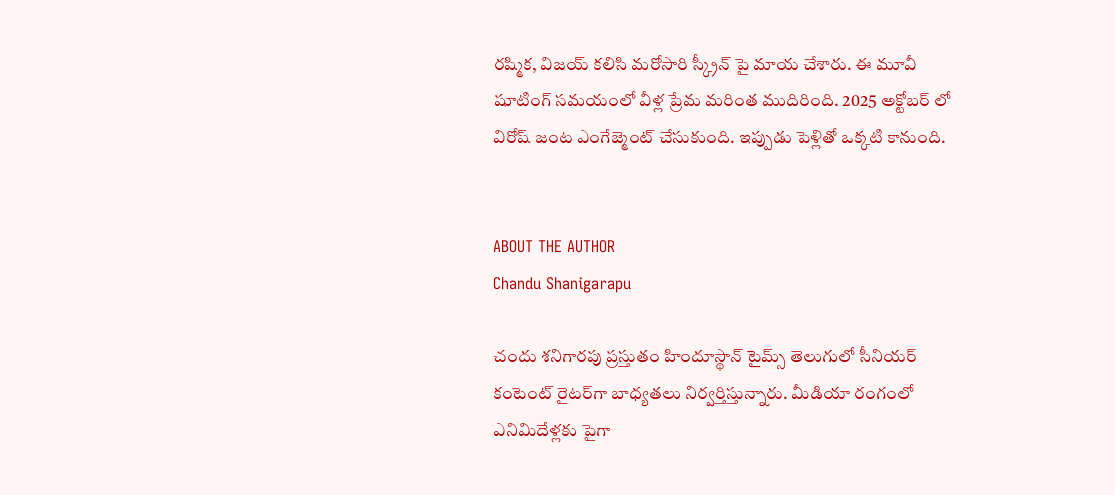రష్మిక, విజయ్ కలిసి మరోసారి స్క్రీన్ పై మాయ చేశారు. ఈ మూవీ షూటింగ్ సమయంలో వీళ్ల ప్రేమ మరింత ముదిరింది. 2025 అక్టోబర్ లో విరోష్ జంట ఎంగేజ్మెంట్ చేసుకుంది. ఇప్పుడు పెళ్లితో ఒక్కటి కానుంది.


ABOUT THE AUTHOR
Chandu Shanigarapu

చందు శనిగారపు ప్రస్తుతం హిందూస్థాన్ టైమ్స్ తెలుగులో సీనియర్ కంటెంట్ రైట‌ర్‌గా బాధ్యతలు నిర్వర్తిస్తున్నారు. మీడియా రంగంలో ఎనిమిదేళ్లకు పైగా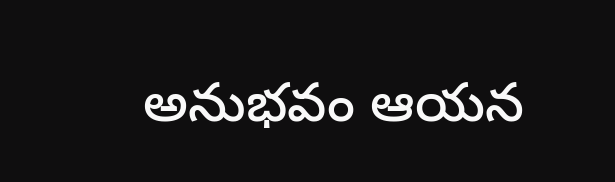అనుభవం ఆయన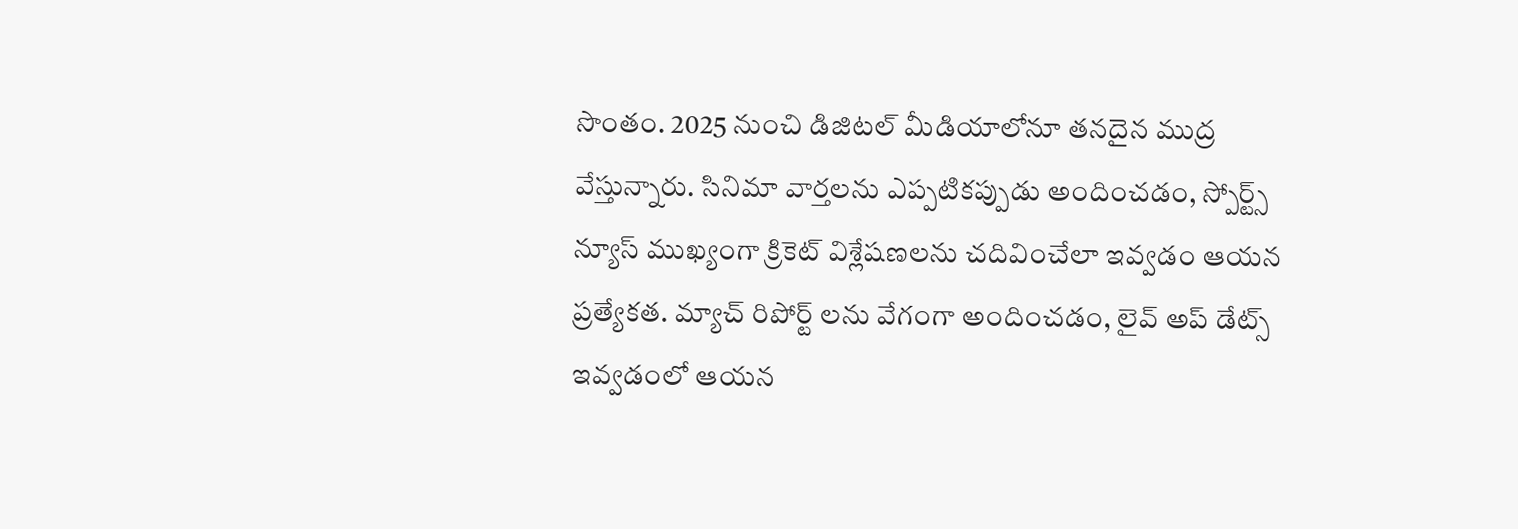సొంతం. 2025 నుంచి డిజిటల్ మీడియాలోనూ తనదైన ముద్ర వేస్తున్నారు. సినిమా వార్తలను ఎప్పటికప్పుడు అందించడం, స్పోర్ట్స్ న్యూస్ ముఖ్యంగా క్రికెట్ విశ్లేషణలను చదివించేలా ఇవ్వడం ఆయన ప్రత్యేకత. మ్యాచ్ రిపోర్ట్ లను వేగంగా అందించడం, లైవ్ అప్ డేట్స్ ఇవ్వడంలో ఆయన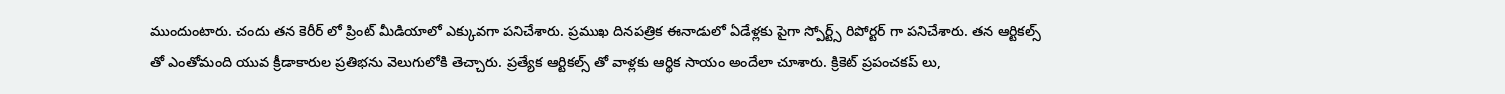ముందుంటారు. చందు తన కెరీర్ లో ప్రింట్ మీడియాలో ఎక్కువగా పనిచేశారు. ప్రముఖ దినపత్రిక ఈనాడులో ఏడేళ్లకు పైగా స్పోర్ట్స్ రిపోర్టర్ గా పనిచేశారు. తన ఆర్టికల్స్ తో ఎంతోమంది యువ క్రీడాకారుల ప్రతిభను వెలుగులోకి తెచ్చారు. ప్రత్యేక ఆర్టికల్స్ తో వాళ్లకు ఆర్థిక సాయం అందేలా చూశారు. క్రికెట్ ప్రపంచకప్ లు,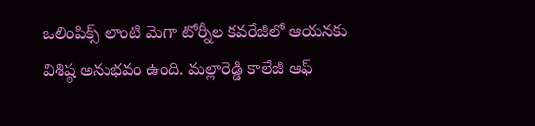ఒలింపిక్స్ లాంటి మెగా టోర్నీల కవరేజీలో ఆయనకు విశిష్ఠ అనుభవం ఉంది. మల్లారెడ్డి కాలేజీ ఆఫ్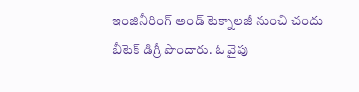ఇంజినీరింగ్ అండ్ టెక్నాలజీ నుంచి చందు బీటెక్ డిగ్రీ పొందారు. ఓ వైపు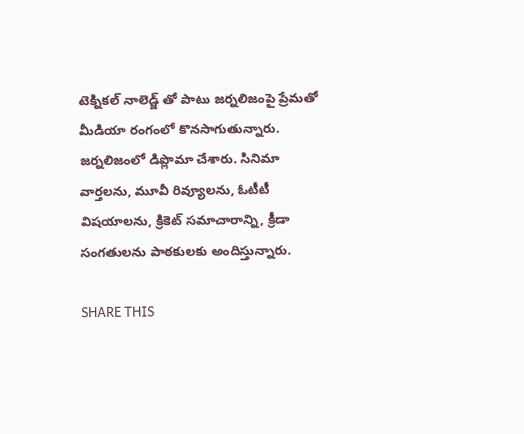టెక్నికల్ నాలెడ్జ్ తో పాటు జర్నలిజంపై ప్రేమతో మీడియా రంగంలో కొనసాగుతున్నారు. జర్నలిజంలో డిప్లొమా చేశారు. సినిమా వార్తలను, మూవీ రివ్యూలను, ఓటీటీ విషయాలను, క్రికెట్ సమాచారాన్ని, క్రీడా సంగతులను పాఠకులకు అందిస్తున్నారు.

SHARE THIS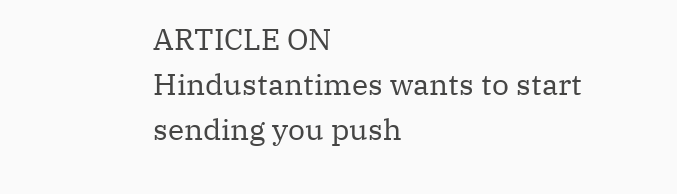ARTICLE ON
Hindustantimes wants to start sending you push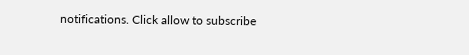notifications. Click allow to subscribe